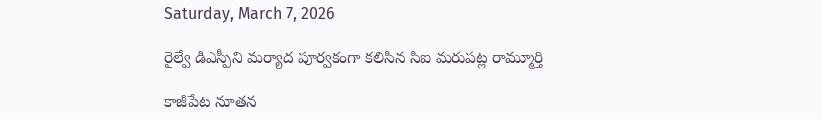Saturday, March 7, 2026

రైల్వే డిఎస్పీని మర్యాద పూర్వకంగా కలిసిన సిఐ మరుపట్ల రామ్మూర్తి

కాజీపేట నూతన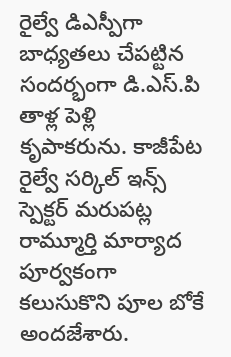రైల్వే డిఎస్పీగా బాధ్యతలు చేపట్టిన సందర్భంగా డి.ఎస్.పి తాళ్ల పెళ్లి కృపాకరును. కాజీపేట రైల్వే సర్కిల్ ఇన్స్ స్పెక్టర్ మరుపట్ల రామ్మూర్తి మార్యాద పూర్వకంగా కలుసుకొని పూల బోకే అందజేశారు.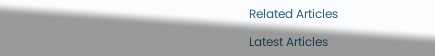Related Articles

Latest Articles